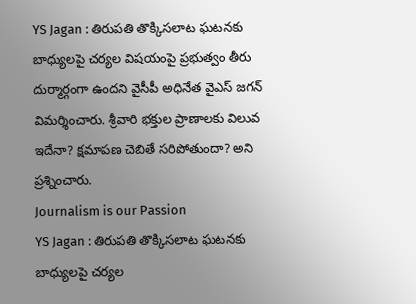YS Jagan : తిరుపతి తొక్కిసలాట ఘటనకు బాధ్యులపై చర్యల విషయంపై ప్రభుత్వం తీరు దుర్మార్గంగా ఉందని వైసీపీ అధినేత వైఎస్ జగన్ విమర్శించారు. శ్రీవారి భక్తుల ప్రాణాలకు విలువ ఇదేనా? క్షమాపణ చెబితే సరిపోతుందా? అని ప్రశ్నించారు.
Journalism is our Passion
YS Jagan : తిరుపతి తొక్కిసలాట ఘటనకు బాధ్యులపై చర్యల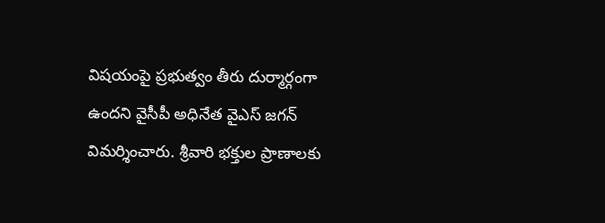విషయంపై ప్రభుత్వం తీరు దుర్మార్గంగా ఉందని వైసీపీ అధినేత వైఎస్ జగన్ విమర్శించారు. శ్రీవారి భక్తుల ప్రాణాలకు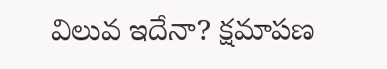విలువ ఇదేనా? క్షమాపణ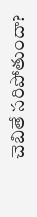చెబితే సరిపోతుందా?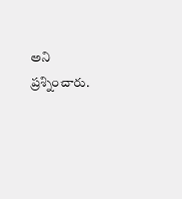అని ప్రశ్నించారు.